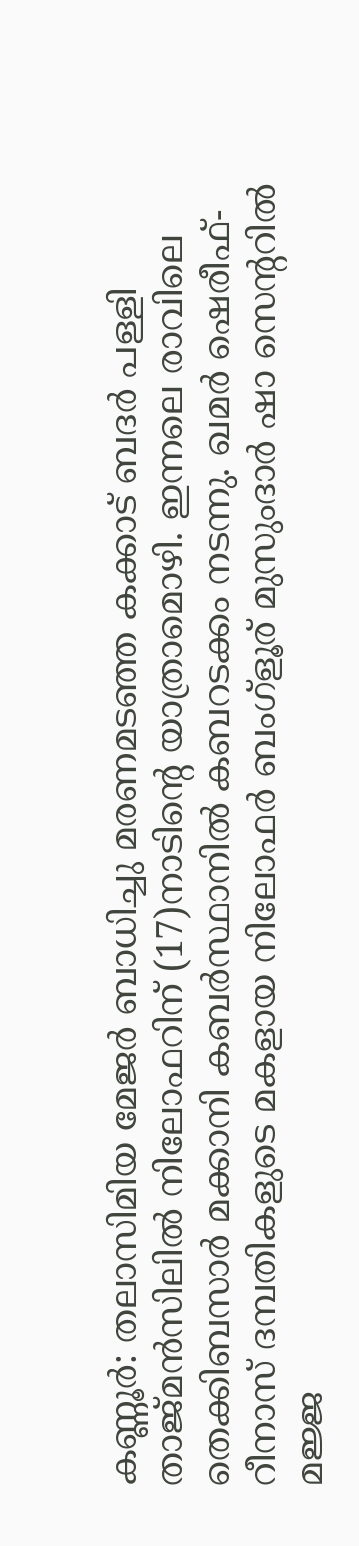കണ്ണൂർ: തലാസിമിയ മേജർ ബാധിച്ചു മരണമടഞ്ഞ കക്കാട് ബദർ പള്ളി താജ്മൻസിലിൽ നിലോഫറിന് (17)നാടിന്റെ യാത്രാമൊഴി. ഇന്നലെ രാവിലെ തെക്കിബസാർ മക്കാനി കബർസ്ഥാനിൽ കബറടക്കം നടന്നു. ഖമർ ഷെരീഫ്-റീനാസ് ദമ്പതികളുടെ മകളായ നിലോഫർ ബംഗ്ളൂര് മുസുംദാർ ഷാ സെന്ററിൽ മജ്ജ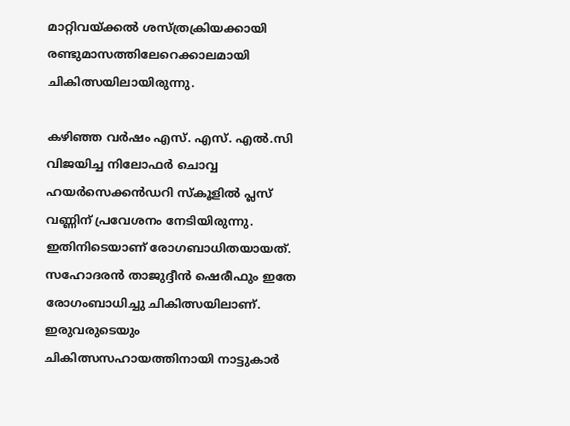മാറ്റിവയ്ക്കൽ ശസ്ത്രക്രിയക്കായി രണ്ടുമാസത്തിലേറെക്കാലമായി ചികിത്സയിലായിരുന്നു.

കഴിഞ്ഞ വർഷം എസ്. എസ്. എൽ.സി വിജയിച്ച നിലോഫർ ചൊവ്വ ഹയർസെക്കൻഡറി സ്‌കൂളിൽ പ്ലസ് വണ്ണിന് പ്രവേശനം നേടിയിരുന്നു. ഇതിനിടെയാണ് രോഗബാധിതയായത്. സഹോദരൻ താജുദ്ദീൻ ഷെരീഫും ഇതേ രോഗംബാധിച്ചു ചികിത്സയിലാണ്. ഇരുവരുടെയും ചികിത്സസഹായത്തിനായി നാട്ടുകാർ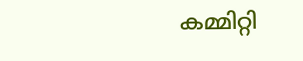കമ്മിറ്റി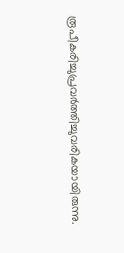രൂപീകരിച്ചുപ്രവർത്തിച്ചുവരികയായിരുന്നു.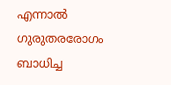എന്നാൽ ഗുരുതരരോഗം ബാധിച്ച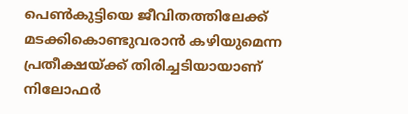പെൺകുട്ടിയെ ജീവിതത്തിലേക്ക് മടക്കികൊണ്ടുവരാൻ കഴിയുമെന്ന പ്രതീക്ഷയ്ക്ക് തിരിച്ചടിയായാണ് നിലോഫർ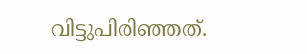വിട്ടുപിരിഞ്ഞത്.